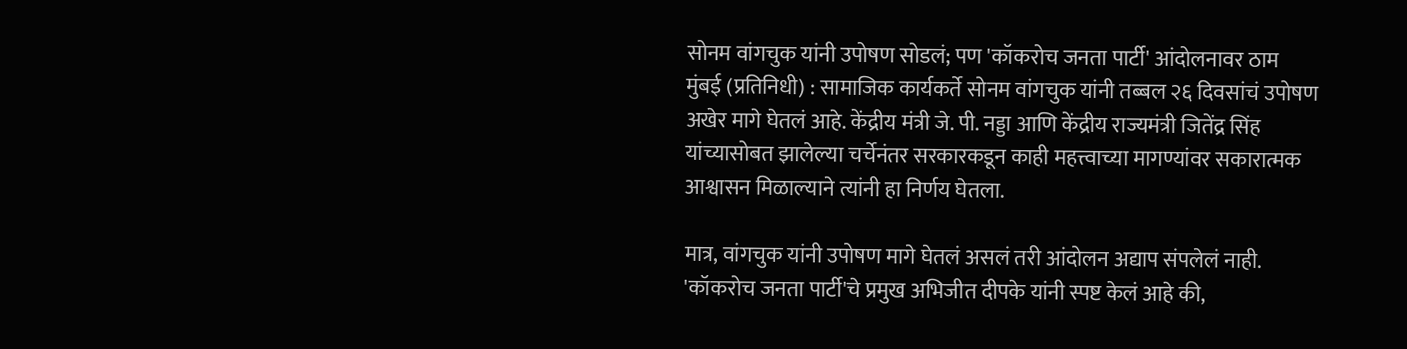सोनम वांगचुक यांनी उपोषण सोडलं; पण 'कॉकरोच जनता पार्टी' आंदोलनावर ठाम
मुंबई (प्रतिनिधी) : सामाजिक कार्यकर्ते सोनम वांगचुक यांनी तब्बल २६ दिवसांचं उपोषण अखेर मागे घेतलं आहे. केंद्रीय मंत्री जे. पी. नड्डा आणि केंद्रीय राज्यमंत्री जितेंद्र सिंह यांच्यासोबत झालेल्या चर्चेनंतर सरकारकडून काही महत्त्वाच्या मागण्यांवर सकारात्मक आश्वासन मिळाल्याने त्यांनी हा निर्णय घेतला.

मात्र, वांगचुक यांनी उपोषण मागे घेतलं असलं तरी आंदोलन अद्याप संपलेलं नाही. 'कॉकरोच जनता पार्टी'चे प्रमुख अभिजीत दीपके यांनी स्पष्ट केलं आहे की,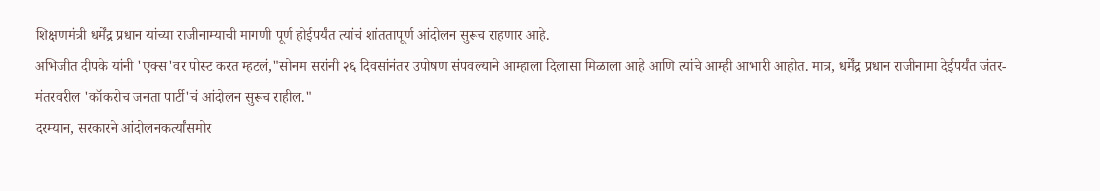शिक्षणमंत्री धर्मेंद्र प्रधान यांच्या राजीनाम्याची मागणी पूर्ण होईपर्यंत त्यांचं शांततापूर्ण आंदोलन सुरूच राहणार आहे.
अभिजीत दीपके यांनी 'एक्स'वर पोस्ट करत म्हटलं,"सोनम सरांनी २६ दिवसांनंतर उपोषण संपवल्याने आम्हाला दिलासा मिळाला आहे आणि त्यांचे आम्ही आभारी आहोत. मात्र, धर्मेंद्र प्रधान राजीनामा देईपर्यंत जंतर-मंतरवरील 'कॉकरोच जनता पार्टी'चं आंदोलन सुरूच राहील."
दरम्यान, सरकारने आंदोलनकर्त्यांसमोर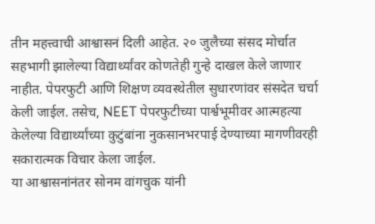तीन महत्त्वाची आश्वासनं दिली आहेत. २० जुलैच्या संसद मोर्चात सहभागी झालेल्या विद्यार्थ्यांवर कोणतेही गुन्हे दाखल केले जाणार नाहीत. पेपरफुटी आणि शिक्षण व्यवस्थेतील सुधारणांवर संसदेत चर्चा केली जाईल. तसेच, NEET पेपरफुटीच्या पार्श्वभूमीवर आत्महत्या केलेल्या विद्यार्थ्यांच्या कुटुंबांना नुकसानभरपाई देण्याच्या मागणीवरही सकारात्मक विचार केला जाईल.
या आश्वासनांनंतर सोनम वांगचुक यांनी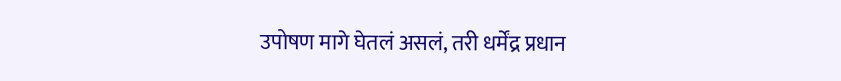उपोषण मागे घेतलं असलं, तरी धर्मेंद्र प्रधान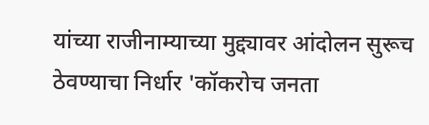यांच्या राजीनाम्याच्या मुद्द्यावर आंदोलन सुरूच ठेवण्याचा निर्धार 'कॉकरोच जनता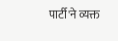पार्टी'ने व्यक्त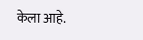केला आहे.